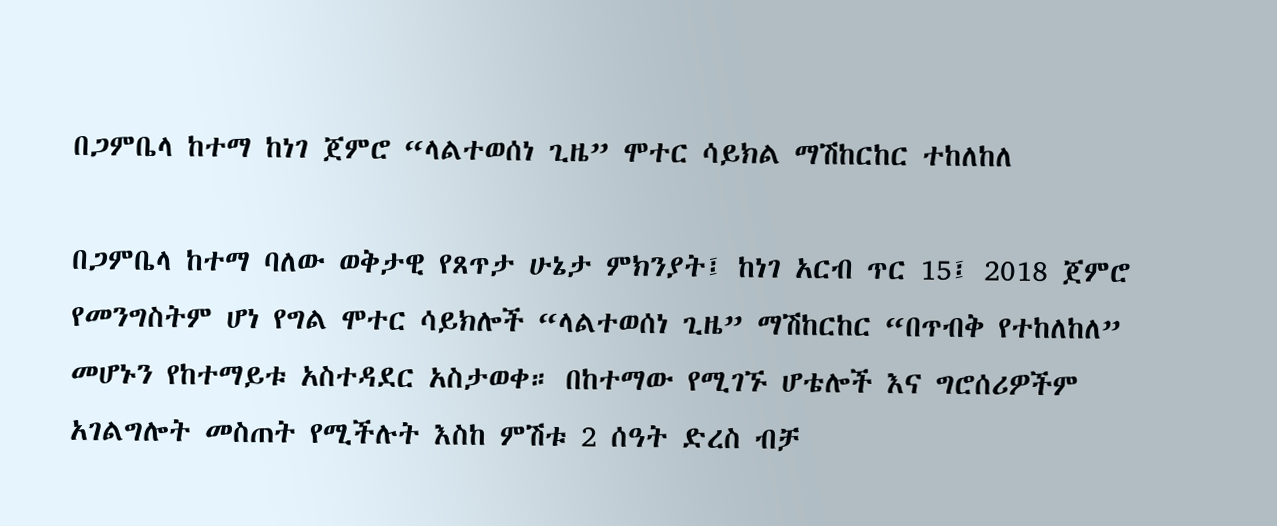በጋምቤላ ከተማ ከነገ ጀምሮ “ላልተወሰነ ጊዜ” ሞተር ሳይክል ማሽከርከር ተከለከለ

በጋምቤላ ከተማ ባለው ወቅታዊ የጸጥታ ሁኔታ ምክንያት፤ ከነገ አርብ ጥር 15፤ 2018 ጀምሮ የመንግስትም ሆነ የግል ሞተር ሳይክሎች “ላልተወሰነ ጊዜ” ማሽከርከር “በጥብቅ የተከለከለ” መሆኑን የከተማይቱ አስተዳደር አስታወቀ። በከተማው የሚገኙ ሆቴሎች እና ግሮሰሪዎችም አገልግሎት መስጠት የሚችሉት እስከ ምሽቱ 2 ሰዓት ድረስ ብቻ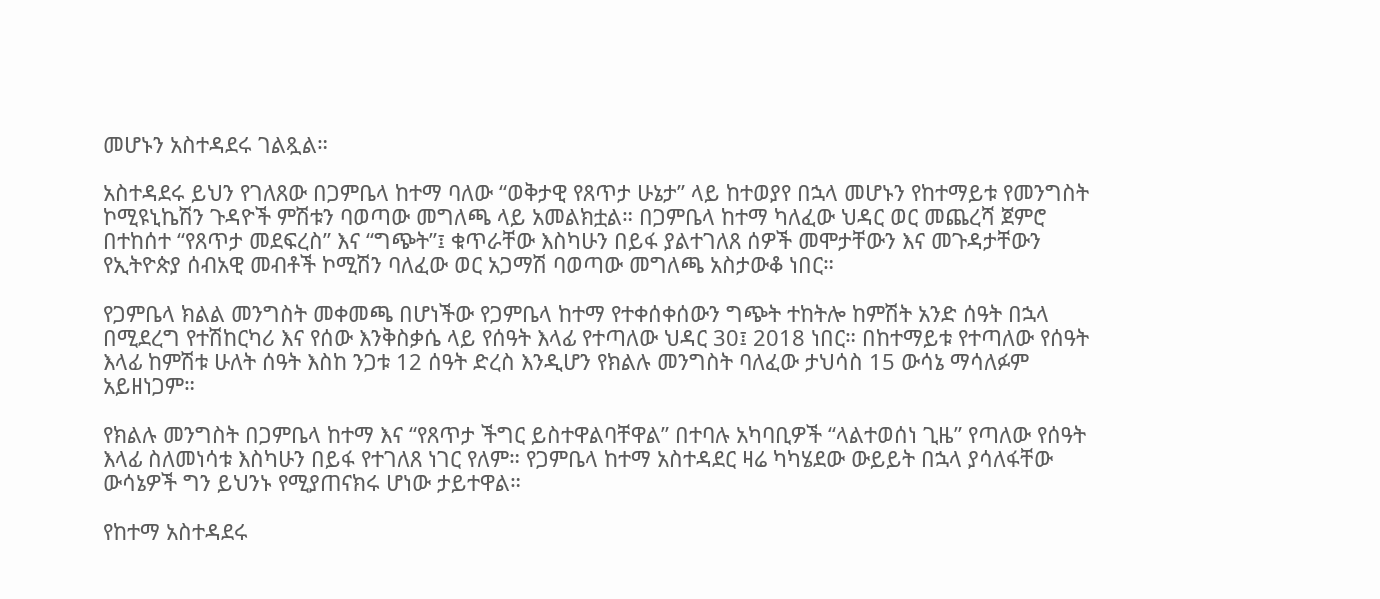መሆኑን አስተዳደሩ ገልጿል።

አስተዳደሩ ይህን የገለጸው በጋምቤላ ከተማ ባለው “ወቅታዊ የጸጥታ ሁኔታ” ላይ ከተወያየ በኋላ መሆኑን የከተማይቱ የመንግስት ኮሚዩኒኬሽን ጉዳዮች ምሽቱን ባወጣው መግለጫ ላይ አመልክቷል። በጋምቤላ ከተማ ካለፈው ህዳር ወር መጨረሻ ጀምሮ በተከሰተ “የጸጥታ መደፍረስ” እና “ግጭት”፤ ቁጥራቸው እስካሁን በይፋ ያልተገለጸ ሰዎች መሞታቸውን እና መጉዳታቸውን የኢትዮጵያ ሰብአዊ መብቶች ኮሚሽን ባለፈው ወር አጋማሽ ባወጣው መግለጫ አስታውቆ ነበር።

የጋምቤላ ክልል መንግስት መቀመጫ በሆነችው የጋምቤላ ከተማ የተቀሰቀሰውን ግጭት ተከትሎ ከምሽት አንድ ሰዓት በኋላ በሚደረግ የተሽከርካሪ እና የሰው እንቅስቃሴ ላይ የሰዓት እላፊ የተጣለው ህዳር 30፤ 2018 ነበር። በከተማይቱ የተጣለው የሰዓት እላፊ ከምሽቱ ሁለት ሰዓት እስከ ንጋቱ 12 ሰዓት ድረስ እንዲሆን የክልሉ መንግስት ባለፈው ታህሳስ 15 ውሳኔ ማሳለፉም አይዘነጋም።

የክልሉ መንግስት በጋምቤላ ከተማ እና “የጸጥታ ችግር ይስተዋልባቸዋል” በተባሉ አካባቢዎች “ላልተወሰነ ጊዜ” የጣለው የሰዓት እላፊ ስለመነሳቱ እስካሁን በይፋ የተገለጸ ነገር የለም። የጋምቤላ ከተማ አስተዳደር ዛሬ ካካሄደው ውይይት በኋላ ያሳለፋቸው ውሳኔዎች ግን ይህንኑ የሚያጠናክሩ ሆነው ታይተዋል።

የከተማ አስተዳደሩ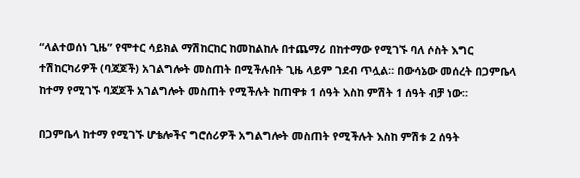“ላልተወሰነ ጊዜ” የሞተር ሳይክል ማሽከርከር ከመከልከሉ በተጨማሪ በከተማው የሚገኙ ባለ ሶስት እግር ተሽከርካሪዎች (ባጃጆች) አገልግሎት መስጠት በሚችሉበት ጊዜ ላይም ገደብ ጥሏል። በውሳኔው መሰረት በጋምቤላ ከተማ የሚገኙ ባጃጆች አገልግሎት መስጠት የሚችሉት ከጠዋቱ 1 ሰዓት እስከ ምሽት 1 ሰዓት ብቻ ነው።

በጋምቤላ ከተማ የሚገኙ ሆቴሎችና ግሮሰሪዎች አግልግሎት መስጠት የሚችሉት እስከ ምሽቱ 2 ሰዓት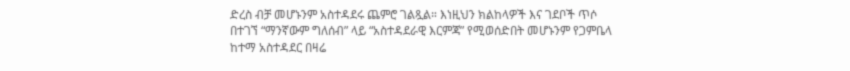ድረስ ብቻ መሆኑንም አስተዳደሩ ጨምሮ ገልጿል። እነዚህን ክልከላዎች እና ገደቦች ጥሶ በተገኘ “ማንኛውም ግለሰብ” ላይ “አስተዳደራዊ እርምጃ” የሚወሰድበት መሆኑንም የጋምቤላ ከተማ አስተዳደር በዛሬ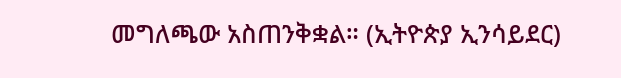መግለጫው አስጠንቅቋል። (ኢትዮጵያ ኢንሳይደር)